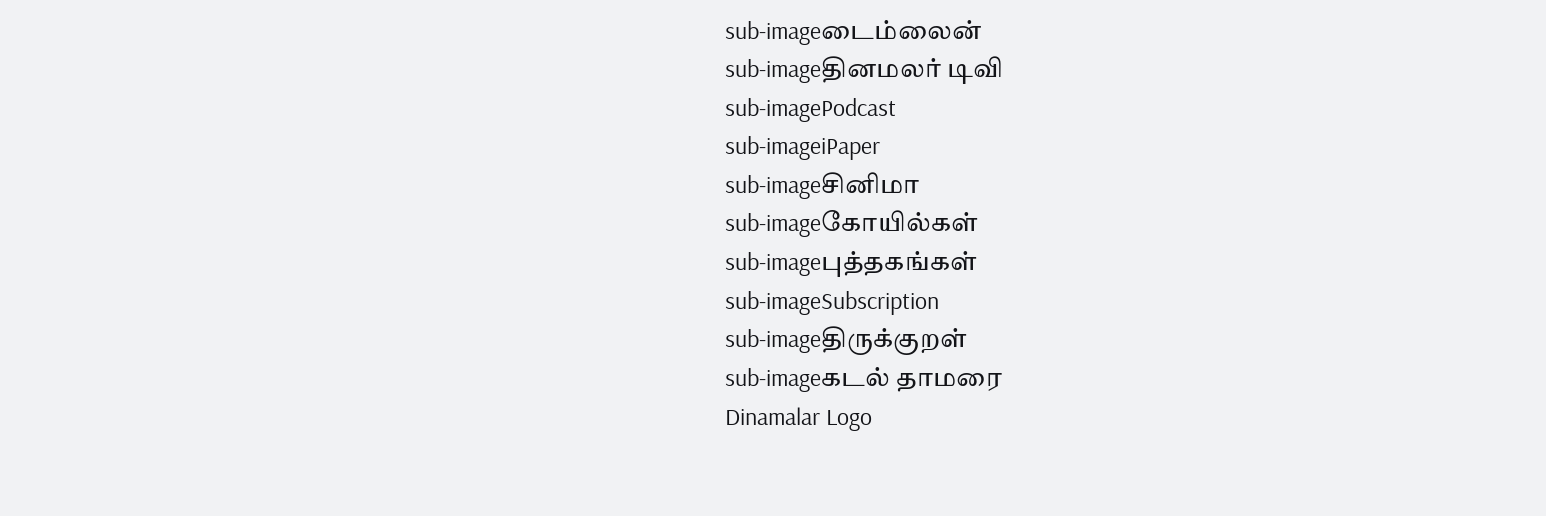sub-imageடைம்லைன்
sub-imageதினமலர் டிவி
sub-imagePodcast
sub-imageiPaper
sub-imageசினிமா
sub-imageகோயில்கள்
sub-imageபுத்தகங்கள்
sub-imageSubscription
sub-imageதிருக்குறள்
sub-imageகடல் தாமரை
Dinamalar Logo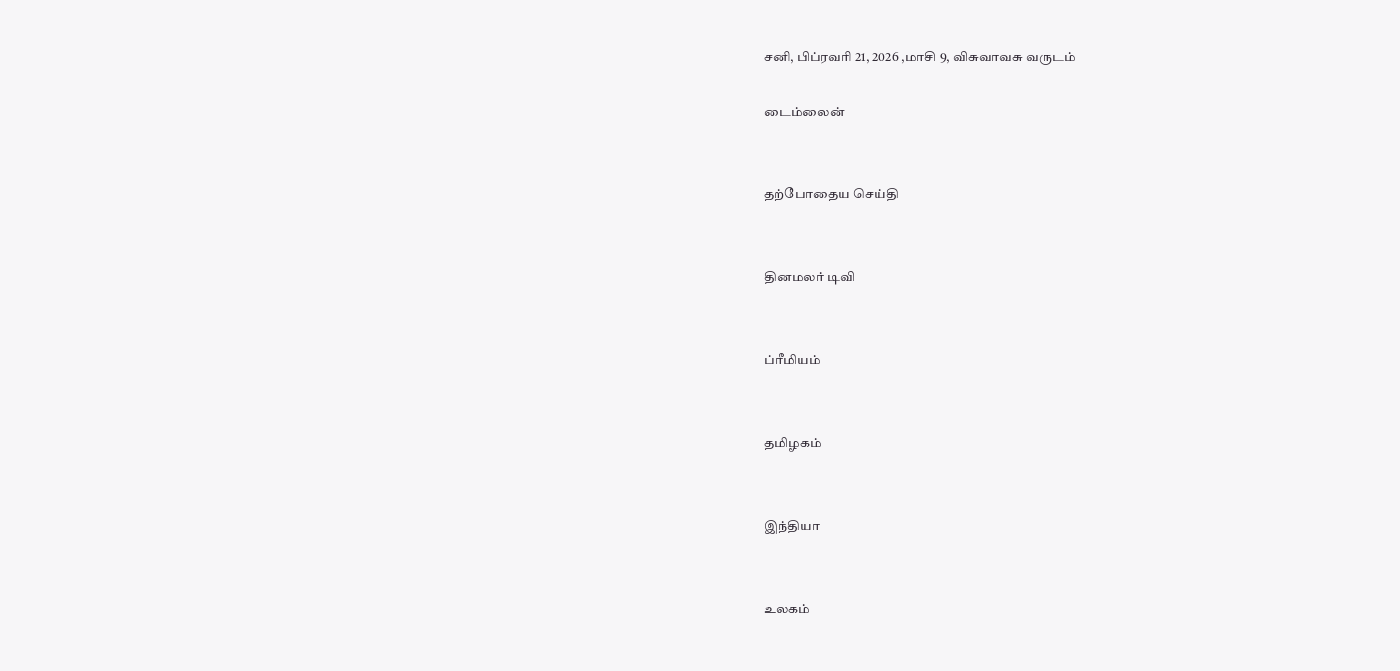சனி, பிப்ரவரி 21, 2026 ,மாசி 9, விசுவாவசு வருடம்

டைம்லைன்


தற்போதைய செய்தி


தினமலர் டிவி


ப்ரீமியம்


தமிழகம்


இந்தியா


உலகம்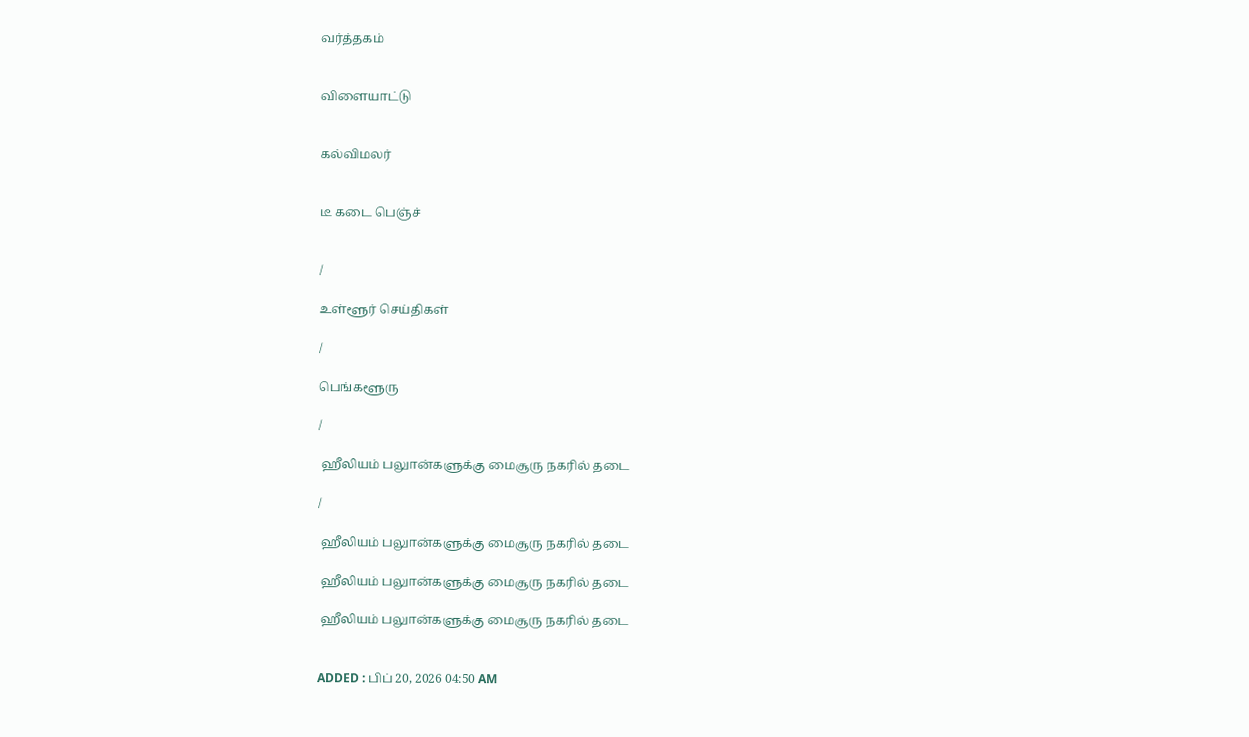வர்த்தகம்


விளையாட்டு


கல்விமலர்


டீ கடை பெஞ்ச்


/

உள்ளூர் செய்திகள்

/

பெங்களூரு

/

 ஹீலியம் பலுான்களுக்கு மைசூரு நகரில் தடை

/

 ஹீலியம் பலுான்களுக்கு மைசூரு நகரில் தடை

 ஹீலியம் பலுான்களுக்கு மைசூரு நகரில் தடை

 ஹீலியம் பலுான்களுக்கு மைசூரு நகரில் தடை


ADDED : பிப் 20, 2026 04:50 AM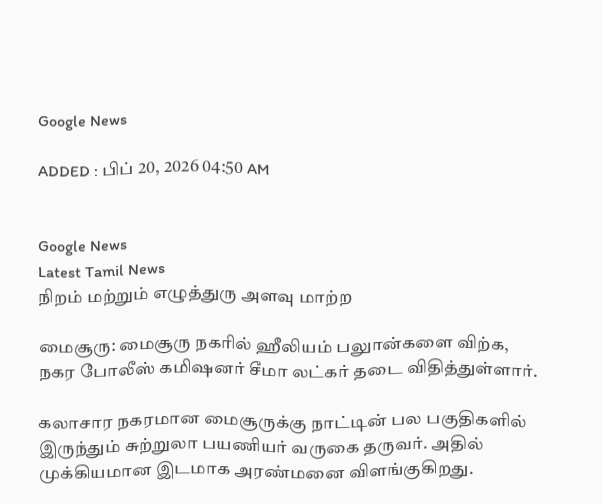Google News

ADDED : பிப் 20, 2026 04:50 AM


Google News
Latest Tamil News
நிறம் மற்றும் எழுத்துரு அளவு மாற்ற

மைசூரு: மைசூரு நகரில் ஹீலியம் பலுான்களை விற்க, நகர போலீஸ் கமிஷனர் சீமா லட்கர் தடை விதித்துள்ளார்.

கலாசார நகரமான மைசூருக்கு நாட்டின் பல பகுதிகளில் இருந்தும் சுற்றுலா பயணியர் வருகை தருவர். அதில் முக்கியமான இடமாக அரண்மனை விளங்குகிறது.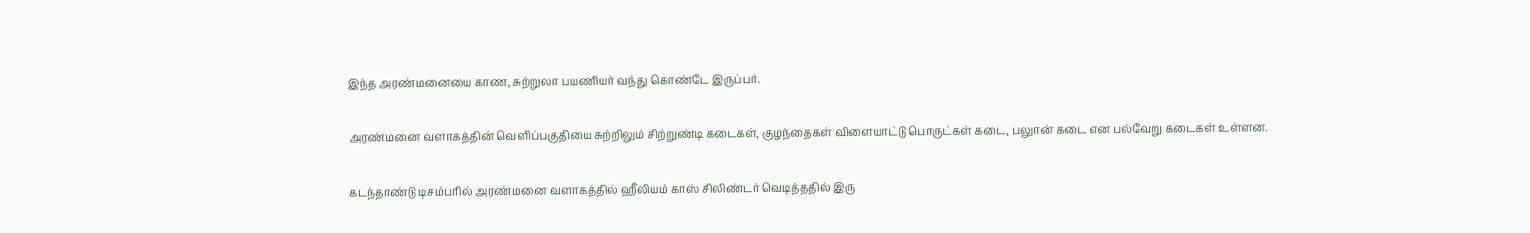இந்த அரண்மனையை காண, சுற்றுலா பயணியர் வந்து கொண்டே இருப்பர்.

அரண்மனை வளாகத்தின் வெளிப்பகுதியை சுற்றிலும் சிற்றுண்டி கடைகள், குழந்தைகள் விளையாட்டு பொருட்கள் கடை, பலுான் கடை என பல்வேறு கடைகள் உள்ளன.

கடந்தாண்டு டிசம்பரில் அரண்மனை வளாகத்தில் ஹீலியம் காஸ் சிலிண்டர் வெடித்ததில் இரு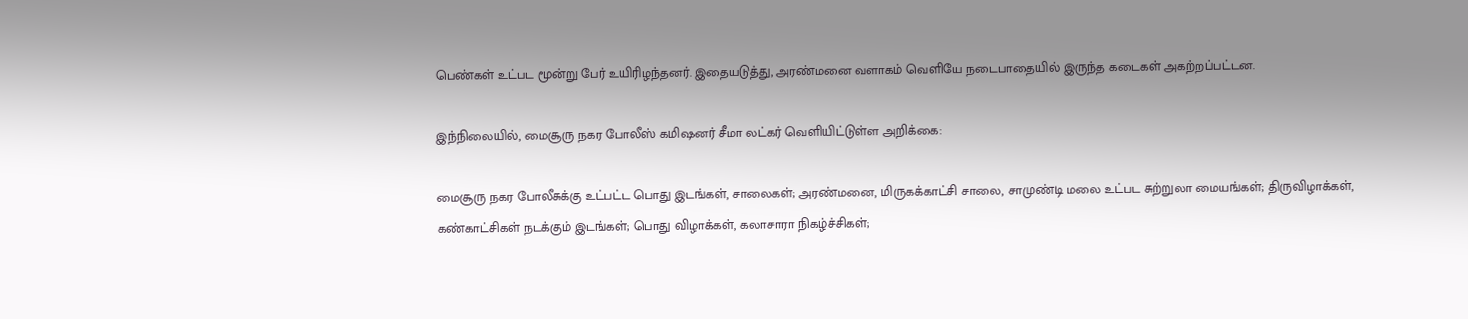பெண்கள் உட்பட மூன்று பேர் உயிரிழந்தனர். இதையடுத்து, அரண்மனை வளாகம் வெளியே நடைபாதையில் இருந்த கடைகள் அகற்றப்பட்டன.

இந்நிலையில், மைசூரு நகர போலீஸ் கமிஷனர் சீமா லட்கர் வெளியிட்டுள்ள அறிக்கை:

மைசூரு நகர போலீசுக்கு உட்பட்ட பொது இடங்கள், சாலைகள்; அரண்மனை, மிருகக்காட்சி சாலை, சாமுண்டி மலை உட்பட சுற்றுலா மையங்கள்; திருவிழாக்கள், கண்காட்சிகள் நடக்கும் இடங்கள்; பொது விழாக்கள், கலாசாரா நிகழ்ச்சிகள்;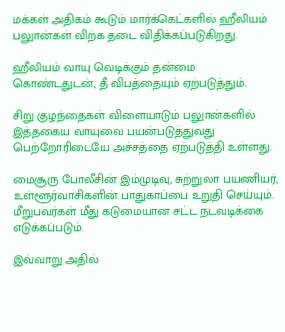மக்கள் அதிகம் கூடும் மார்க்கெட்களில் ஹீலியம் பலுான்கள் விற்க தடை விதிக்கப்படுகிறது.

ஹீலியம் வாயு வெடிக்கும் தன்மை கொண்டதுடன், தீ விபத்தையும் ஏற்படுத்தும்.

சிறு குழந்தைகள் விளையாடும் பலுான்களில் இத்தகைய வாயுவை பயன்படுத்துவது பெற்றோரிடையே அச்சத்தை ஏற்படுத்தி உள்ளது.

மைசூரு போலீசின் இம்முடிவு, சுற்றுலா பயணியர், உள்ளூர்வாசிகளின் பாதுகாப்பை உறுதி செய்யும். மீறுபவர்கள் மீது கடுமையான சட்ட நடவடிக்கை எடுக்கப்படும்.

இவ்வாறு அதில்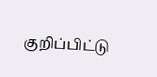குறிப்பிட்டு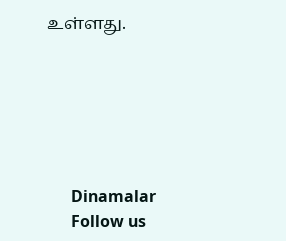உள்ளது.






      Dinamalar
      Follow us